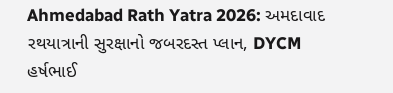Ahmedabad Rath Yatra 2026: અમદાવાદ રથયાત્રાની સુરક્ષાનો જબરદસ્ત પ્લાન, DYCM હર્ષભાઈ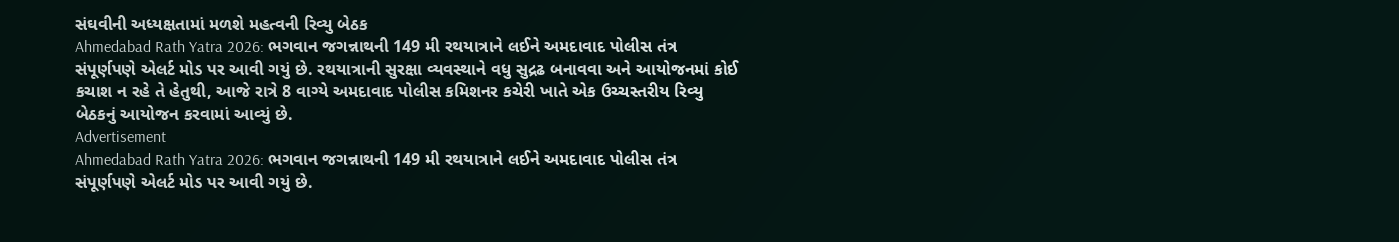સંઘવીની અધ્યક્ષતામાં મળશે મહત્વની રિવ્યુ બેઠક
Ahmedabad Rath Yatra 2026: ભગવાન જગન્નાથની 149 મી રથયાત્રાને લઈને અમદાવાદ પોલીસ તંત્ર સંપૂર્ણપણે એલર્ટ મોડ પર આવી ગયું છે. રથયાત્રાની સુરક્ષા વ્યવસ્થાને વધુ સુદ્રઢ બનાવવા અને આયોજનમાં કોઈ કચાશ ન રહે તે હેતુથી, આજે રાત્રે 8 વાગ્યે અમદાવાદ પોલીસ કમિશનર કચેરી ખાતે એક ઉચ્ચસ્તરીય રિવ્યુ બેઠકનું આયોજન કરવામાં આવ્યું છે.
Advertisement
Ahmedabad Rath Yatra 2026: ભગવાન જગન્નાથની 149 મી રથયાત્રાને લઈને અમદાવાદ પોલીસ તંત્ર સંપૂર્ણપણે એલર્ટ મોડ પર આવી ગયું છે.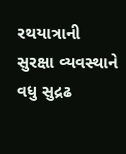રથયાત્રાની સુરક્ષા વ્યવસ્થાને વધુ સુદ્રઢ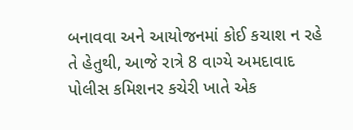બનાવવા અને આયોજનમાં કોઈ કચાશ ન રહે તે હેતુથી, આજે રાત્રે 8 વાગ્યે અમદાવાદ પોલીસ કમિશનર કચેરી ખાતે એક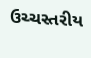ઉચ્ચસ્તરીય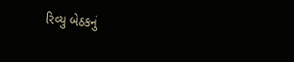રિવ્યુ બેઠકનું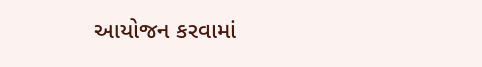આયોજન કરવામાં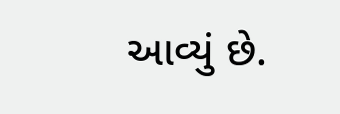આવ્યું છે.